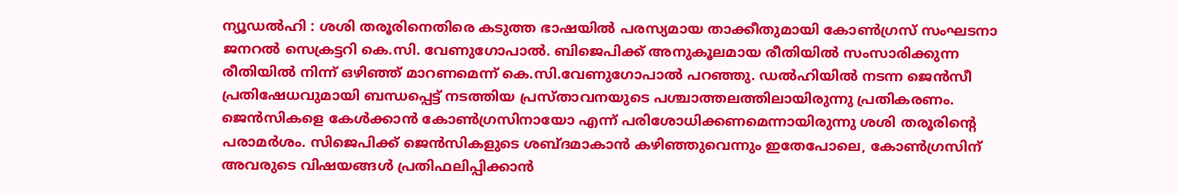ന്യൂഡൽഹി : ശശി തരൂരിനെതിരെ കടുത്ത ഭാഷയിൽ പരസ്യമായ താക്കീതുമായി കോൺഗ്രസ് സംഘടനാ ജനറൽ സെക്രട്ടറി കെ.സി. വേണുഗോപാൽ. ബിജെപിക്ക് അനുകൂലമായ രീതിയിൽ സംസാരിക്കുന്ന രീതിയിൽ നിന്ന് ഒഴിഞ്ഞ് മാറണമെന്ന് കെ.സി.വേണുഗോപാൽ പറഞ്ഞു. ഡൽഹിയിൽ നടന്ന ജെൻസീ പ്രതിഷേധവുമായി ബന്ധപ്പെട്ട് നടത്തിയ പ്രസ്താവനയുടെ പശ്ചാത്തലത്തിലായിരുന്നു പ്രതികരണം.
ജെൻസികളെ കേൾക്കാൻ കോൺഗ്രസിനായോ എന്ന് പരിശോധിക്കണമെന്നായിരുന്നു ശശി തരൂരിന്റെ പരാമർശം. സിജെപിക്ക് ജെൻസികളുടെ ശബ്ദമാകാൻ കഴിഞ്ഞുവെന്നും ഇതേപോലെ, കോൺഗ്രസിന് അവരുടെ വിഷയങ്ങൾ പ്രതിഫലിപ്പിക്കാൻ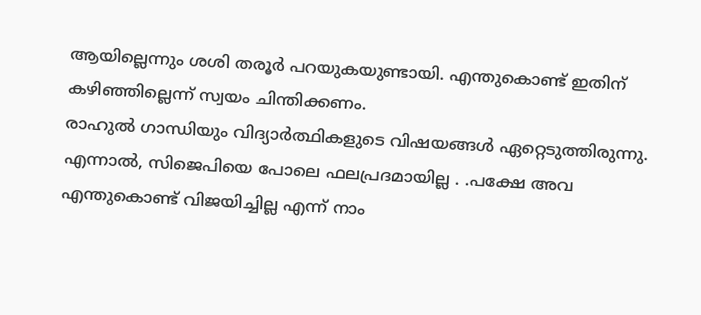ആയില്ലെന്നും ശശി തരൂർ പറയുകയുണ്ടായി. എന്തുകൊണ്ട് ഇതിന് കഴിഞ്ഞില്ലെന്ന് സ്വയം ചിന്തിക്കണം.
രാഹുൽ ഗാന്ധിയും വിദ്യാർത്ഥികളുടെ വിഷയങ്ങൾ ഏറ്റെടുത്തിരുന്നു. എന്നാൽ, സിജെപിയെ പോലെ ഫലപ്രദമായില്ല . .പക്ഷേ അവ എന്തുകൊണ്ട് വിജയിച്ചില്ല എന്ന് നാം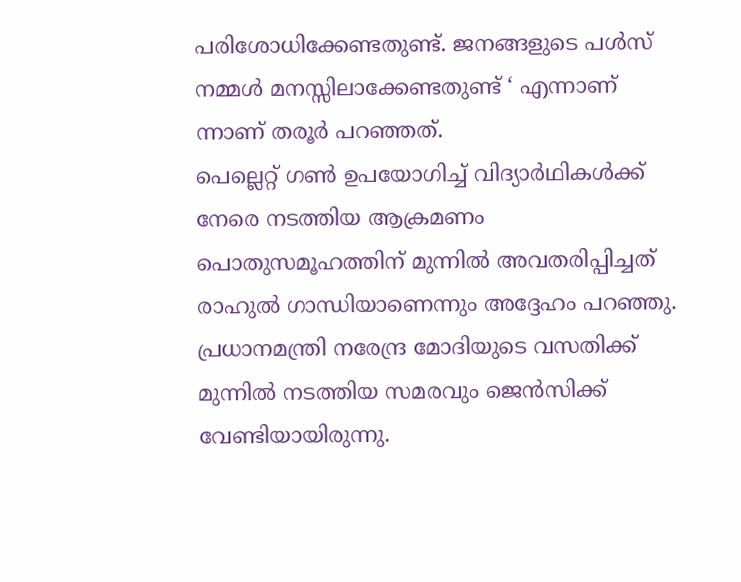പരിശോധിക്കേണ്ടതുണ്ട്. ജനങ്ങളുടെ പൾസ് നമ്മൾ മനസ്സിലാക്കേണ്ടതുണ്ട് ‘ എന്നാണ് ന്നാണ് തരൂർ പറഞ്ഞത്.
പെല്ലെറ്റ് ഗൺ ഉപയോഗിച്ച് വിദ്യാർഥികൾക്ക് നേരെ നടത്തിയ ആക്രമണം പൊതുസമൂഹത്തിന് മുന്നിൽ അവതരിപ്പിച്ചത് രാഹുൽ ഗാന്ധിയാണെന്നും അദ്ദേഹം പറഞ്ഞു. പ്രധാനമന്ത്രി നരേന്ദ്ര മോദിയുടെ വസതിക്ക് മുന്നിൽ നടത്തിയ സമരവും ജെൻസിക്ക് വേണ്ടിയായിരുന്നു.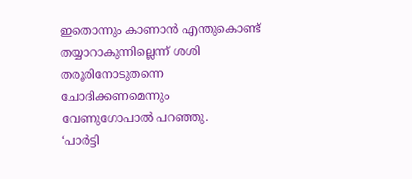ഇതൊന്നും കാണാൻ എന്തുകൊണ്ട് തയ്യാറാകുന്നില്ലെന്ന് ശശി തരൂരിനോടുതന്നെ ചോദിക്കണമെന്നും വേണുഗോപാൽ പറഞ്ഞു.
‘പാർട്ടി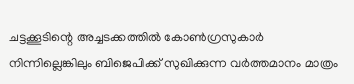ചട്ടക്കൂടിന്റെ അച്ചടക്കത്തിൽ കോൺഗ്രസുകാർ നിന്നില്ലെങ്കിലും ബിജെപിക്ക് സുഖിക്കുന്ന വർത്തമാനം മാത്രം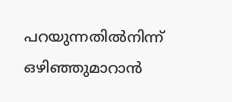പറയുന്നതിൽനിന്ന് ഒഴിഞ്ഞുമാറാൻ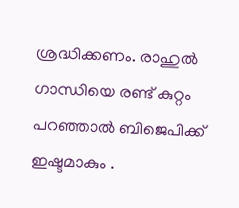ശ്രദ്ധിക്കണം. രാഹുൽ ഗാന്ധിയെ രണ്ട് കുറ്റം പറഞ്ഞാൽ ബിജെപിക്ക് ഇഷ്ടമാകും .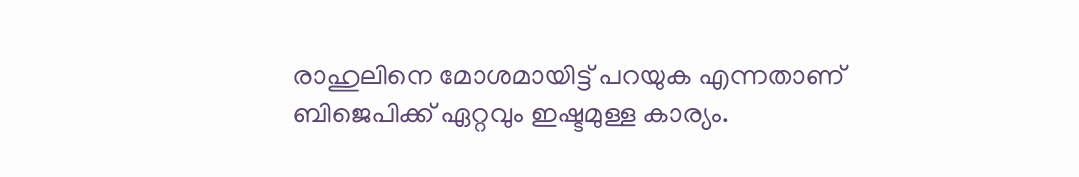രാഹുലിനെ മോശമായിട്ട് പറയുക എന്നതാണ് ബിജെപിക്ക് ഏറ്റവും ഇഷ്ടമുള്ള കാര്യം.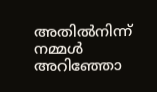അതിൽനിന്ന് നമ്മൾ അറിഞ്ഞോ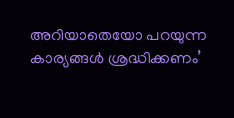അറിയാതെയോ പറയുന്ന കാര്യങ്ങൾ ശ്രദ്ധിക്കണം’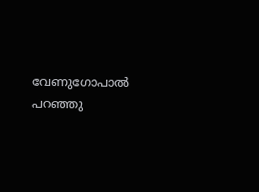വേണുഗോപാൽ പറഞ്ഞു